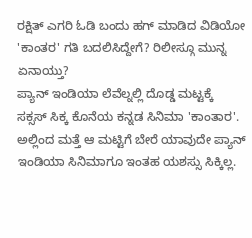ರಕ್ಷಿತ್ ಎಗರಿ ಓಡಿ ಬಂದು ಹಗ್ ಮಾಡಿದ ವಿಡಿಯೋ 'ಕಾಂತರ' ಗತಿ ಬದಲಿಸಿದ್ದೇಗೆ? ರಿಲೀಸ್ಗೂ ಮುನ್ನ ಏನಾಯ್ತು?
ಪ್ಯಾನ್ ಇಂಡಿಯಾ ಲೆವೆಲ್ನಲ್ಲಿ ದೊಡ್ಡ ಮಟ್ಟಕ್ಕೆ ಸಕ್ಸಸ್ ಸಿಕ್ಕ ಕೊನೆಯ ಕನ್ನಡ ಸಿನಿಮಾ 'ಕಾಂತಾರ'. ಅಲ್ಲಿಂದ ಮತ್ತೆ ಆ ಮಟ್ಟಿಗೆ ಬೇರೆ ಯಾವುದೇ ಪ್ಯಾನ್ ಇಂಡಿಯಾ ಸಿನಿಮಾಗೂ ಇಂತಹ ಯಶಸ್ಸು ಸಿಕ್ಕಿಲ್ಲ.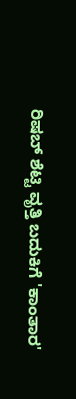ರಿಷಬ್ ಶೆಟ್ಟಿ ವೃತ್ತಿ ಬದುಕಿಗೆ 'ಕಾಂತಾರ'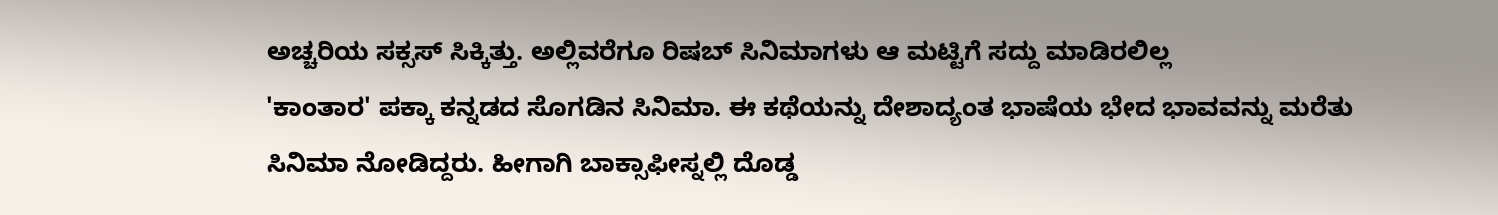ಅಚ್ಚರಿಯ ಸಕ್ಸಸ್ ಸಿಕ್ಕಿತ್ತು. ಅಲ್ಲಿವರೆಗೂ ರಿಷಬ್ ಸಿನಿಮಾಗಳು ಆ ಮಟ್ಟಿಗೆ ಸದ್ದು ಮಾಡಿರಲಿಲ್ಲ
'ಕಾಂತಾರ' ಪಕ್ಕಾ ಕನ್ನಡದ ಸೊಗಡಿನ ಸಿನಿಮಾ. ಈ ಕಥೆಯನ್ನು ದೇಶಾದ್ಯಂತ ಭಾಷೆಯ ಭೇದ ಭಾವವನ್ನು ಮರೆತು ಸಿನಿಮಾ ನೋಡಿದ್ದರು. ಹೀಗಾಗಿ ಬಾಕ್ಸಾಫೀಸ್ನಲ್ಲಿ ದೊಡ್ಡ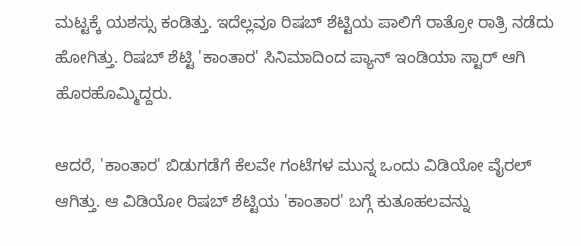ಮಟ್ಟಕ್ಕೆ ಯಶಸ್ಸು ಕಂಡಿತ್ತು. ಇದೆಲ್ಲವೂ ರಿಷಬ್ ಶೆಟ್ಟಿಯ ಪಾಲಿಗೆ ರಾತ್ರೋ ರಾತ್ರಿ ನಡೆದು ಹೋಗಿತ್ತು. ರಿಷಬ್ ಶೆಟ್ಟಿ 'ಕಾಂತಾರ' ಸಿನಿಮಾದಿಂದ ಪ್ಯಾನ್ ಇಂಡಿಯಾ ಸ್ಟಾರ್ ಆಗಿ ಹೊರಹೊಮ್ಮಿದ್ದರು.

ಆದರೆ, 'ಕಾಂತಾರ' ಬಿಡುಗಡೆಗೆ ಕೆಲವೇ ಗಂಟೆಗಳ ಮುನ್ನ ಒಂದು ವಿಡಿಯೋ ವೈರಲ್ ಆಗಿತ್ತು. ಆ ವಿಡಿಯೋ ರಿಷಬ್ ಶೆಟ್ಟಿಯ 'ಕಾಂತಾರ' ಬಗ್ಗೆ ಕುತೂಹಲವನ್ನು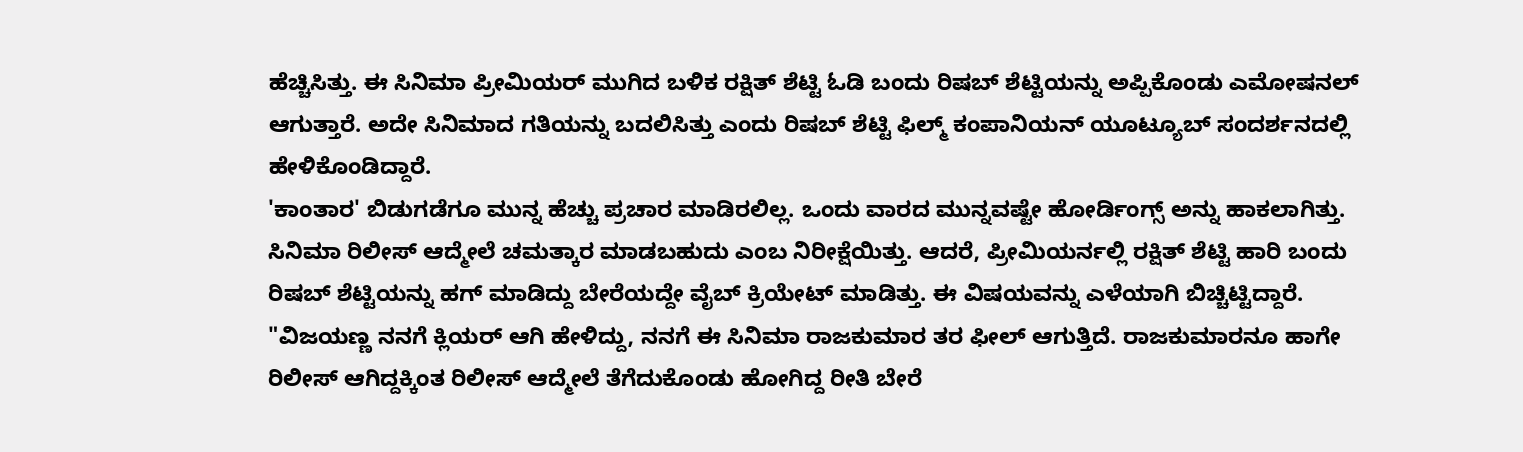ಹೆಚ್ಚಿಸಿತ್ತು. ಈ ಸಿನಿಮಾ ಪ್ರೀಮಿಯರ್ ಮುಗಿದ ಬಳಿಕ ರಕ್ಷಿತ್ ಶೆಟ್ಟಿ ಓಡಿ ಬಂದು ರಿಷಬ್ ಶೆಟ್ಟಿಯನ್ನು ಅಪ್ಪಿಕೊಂಡು ಎಮೋಷನಲ್ ಆಗುತ್ತಾರೆ. ಅದೇ ಸಿನಿಮಾದ ಗತಿಯನ್ನು ಬದಲಿಸಿತ್ತು ಎಂದು ರಿಷಬ್ ಶೆಟ್ಟಿ ಫಿಲ್ಮ್ ಕಂಪಾನಿಯನ್ ಯೂಟ್ಯೂಬ್ ಸಂದರ್ಶನದಲ್ಲಿ ಹೇಳಿಕೊಂಡಿದ್ದಾರೆ.
'ಕಾಂತಾರ' ಬಿಡುಗಡೆಗೂ ಮುನ್ನ ಹೆಚ್ಚು ಪ್ರಚಾರ ಮಾಡಿರಲಿಲ್ಲ. ಒಂದು ವಾರದ ಮುನ್ನವಷ್ಟೇ ಹೋರ್ಡಿಂಗ್ಸ್ ಅನ್ನು ಹಾಕಲಾಗಿತ್ತು. ಸಿನಿಮಾ ರಿಲೀಸ್ ಆದ್ಮೇಲೆ ಚಮತ್ಕಾರ ಮಾಡಬಹುದು ಎಂಬ ನಿರೀಕ್ಷೆಯಿತ್ತು. ಆದರೆ, ಪ್ರೀಮಿಯರ್ನಲ್ಲಿ ರಕ್ಷಿತ್ ಶೆಟ್ಟಿ ಹಾರಿ ಬಂದು ರಿಷಬ್ ಶೆಟ್ಟಿಯನ್ನು ಹಗ್ ಮಾಡಿದ್ದು ಬೇರೆಯದ್ದೇ ವೈಬ್ ಕ್ರಿಯೇಟ್ ಮಾಡಿತ್ತು. ಈ ವಿಷಯವನ್ನು ಎಳೆಯಾಗಿ ಬಿಚ್ಚಿಟ್ಟಿದ್ದಾರೆ.
"ವಿಜಯಣ್ಣ ನನಗೆ ಕ್ಲಿಯರ್ ಆಗಿ ಹೇಳಿದ್ದು, ನನಗೆ ಈ ಸಿನಿಮಾ ರಾಜಕುಮಾರ ತರ ಫೀಲ್ ಆಗುತ್ತಿದೆ. ರಾಜಕುಮಾರನೂ ಹಾಗೇ ರಿಲೀಸ್ ಆಗಿದ್ದಕ್ಕಿಂತ ರಿಲೀಸ್ ಆದ್ಮೇಲೆ ತೆಗೆದುಕೊಂಡು ಹೋಗಿದ್ದ ರೀತಿ ಬೇರೆ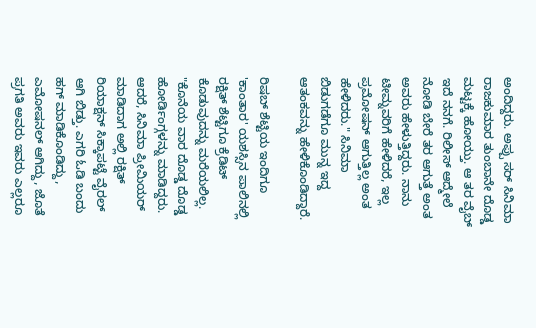ಅಂದಿದ್ದರು. ಅಪ್ಪು ಸರ್ ಸಿನಿಮಾ ರಾಜಕುಮಾರ ತುಂಬಾನೇ ದೊಡ್ಡ ಮಟ್ಟಕ್ಕೆ ಹೋಯ್ತು. ಆ ತರ ವೈಬ್ ಇದೆ ನನಗೆ. ರಿಲೀಸ್ ಆದ್ಮೇಲೆ ನೋಡಿ ಬೇರೆ ತರ ಆಗುತ್ತೆ ಅಂತ ಅವರು ಹೇಳುತ್ತಿದ್ದರು. ನಾನು ಟೀಮ್ನವರಿಗೆ ಹೇಳಿದರೆ, ಇಲ್ಲ ಪ್ರಮೋಷನ್ ಆಗುತ್ತಿಲ್ಲ ಅಂತ ಹೇಳಿದರು." ಸಿನಿಮಾ ಬಿಡುಗಡೆಗೂ ಮುನ್ನ ಇದ್ದ ಆತಂಕವನ್ನು ಹೇಳಿಕೊಂಡಿದ್ದಾರೆ.

ರಿಷಬ್ ಶೆಟ್ಟಿಯ ಇಂದಿಗೂ 'ಕಾಂತಾರ' ಯಶಸ್ಸಿನ ಪಾಲಿನಲ್ಲಿ ರಕ್ಷಿತ್ ಶೆಟ್ಟಿಗೂ ಕ್ರೆಡಿಟ್ ಕೊಡುವುದನ್ನು ಮರೆಯಲಿಲ್ಲ. "ಕೊನೆಯ ವಾರ ದೊಡ್ಡ ದೊಡ್ಡ ಹೋರ್ಡಿಂಗ್ಗಳನ್ನು ಮಾಡಿದ್ದರು. ಆದರೆ, ಸಿನಿಮಾ ಪ್ರೀಮಿಯರ್ ಮಾಡಿದಾಗ ಅಲ್ಲಿ ರಕ್ಷಿತ್ ರಿಯಾಕ್ಷನ್ ಸಿಕ್ಕಾಪಟ್ಟೆ ವೈರಲ್ ಆಗಿ ಬಿಡ್ತು. ಎಗರಿ ಓಡಿ ಬಂದು ಹಗ್ ಮಾಡಿಕೊಂಡಿದ್ದು, ಎಮೋಷನಲ್ ಆಗಿದ್ದು, ಜೊತೆ ಪ್ರಗತಿ ಅವರು ಇವರು ಎಲ್ಲರೂ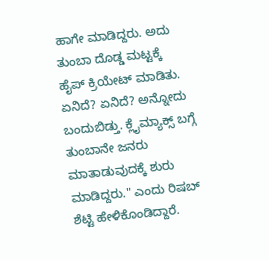ಹಾಗೇ ಮಾಡಿದ್ದರು. ಅದು ತುಂಬಾ ದೊಡ್ಡ ಮಟ್ಟಕ್ಕೆ ಹೈಪ್ ಕ್ರಿಯೇಟ್ ಮಾಡಿತು. ಏನಿದೆ? ಏನಿದೆ? ಅನ್ನೋದು ಬಂದುಬಿಡ್ತು. ಕ್ಲೈಮ್ಯಾಕ್ಸ್ ಬಗ್ಗೆ ತುಂಬಾನೇ ಜನರು ಮಾತಾಡುವುದಕ್ಕೆ ಶುರು ಮಾಡಿದ್ದರು." ಎಂದು ರಿಷಬ್ ಶೆಟ್ಟಿ ಹೇಳಿಕೊಂಡಿದ್ದಾರೆ.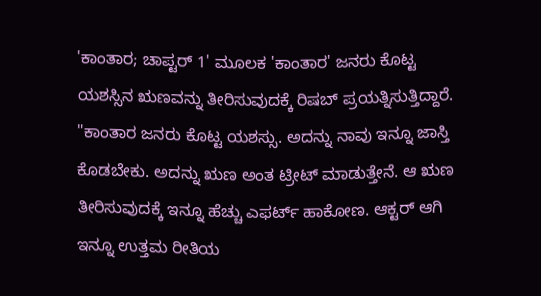'ಕಾಂತಾರ; ಚಾಪ್ಟರ್ 1' ಮೂಲಕ 'ಕಾಂತಾರ' ಜನರು ಕೊಟ್ಟ ಯಶಸ್ಸಿನ ಋಣವನ್ನು ತೀರಿಸುವುದಕ್ಕೆ ರಿಷಬ್ ಪ್ರಯತ್ನಿಸುತ್ತಿದ್ದಾರೆ. "ಕಾಂತಾರ ಜನರು ಕೊಟ್ಟ ಯಶಸ್ಸು. ಅದನ್ನು ನಾವು ಇನ್ನೂ ಜಾಸ್ತಿ ಕೊಡಬೇಕು. ಅದನ್ನು ಋಣ ಅಂತ ಟ್ರೀಟ್ ಮಾಡುತ್ತೇನೆ. ಆ ಋಣ ತೀರಿಸುವುದಕ್ಕೆ ಇನ್ನೂ ಹೆಚ್ಚು ಎಫರ್ಟ್ ಹಾಕೋಣ. ಆಕ್ಟರ್ ಆಗಿ ಇನ್ನೂ ಉತ್ತಮ ರೀತಿಯ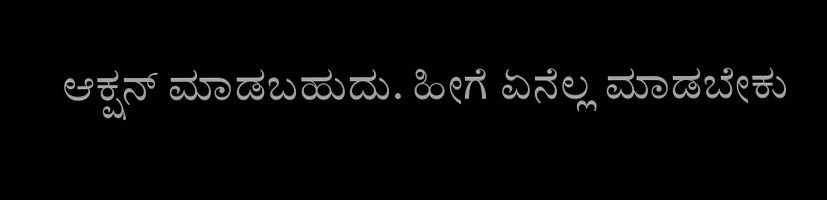ಆಕ್ಷನ್ ಮಾಡಬಹುದು. ಹೀಗೆ ಏನೆಲ್ಲ ಮಾಡಬೇಕು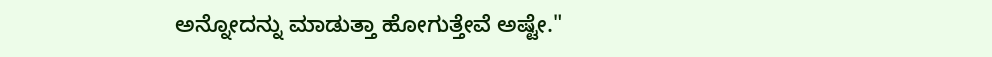ಅನ್ನೋದನ್ನು ಮಾಡುತ್ತಾ ಹೋಗುತ್ತೇವೆ ಅಷ್ಟೇ."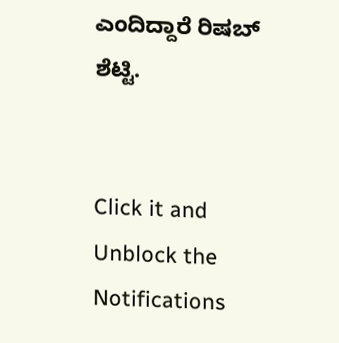ಎಂದಿದ್ದಾರೆ ರಿಷಬ್ ಶೆಟ್ಟಿ.


Click it and Unblock the Notifications